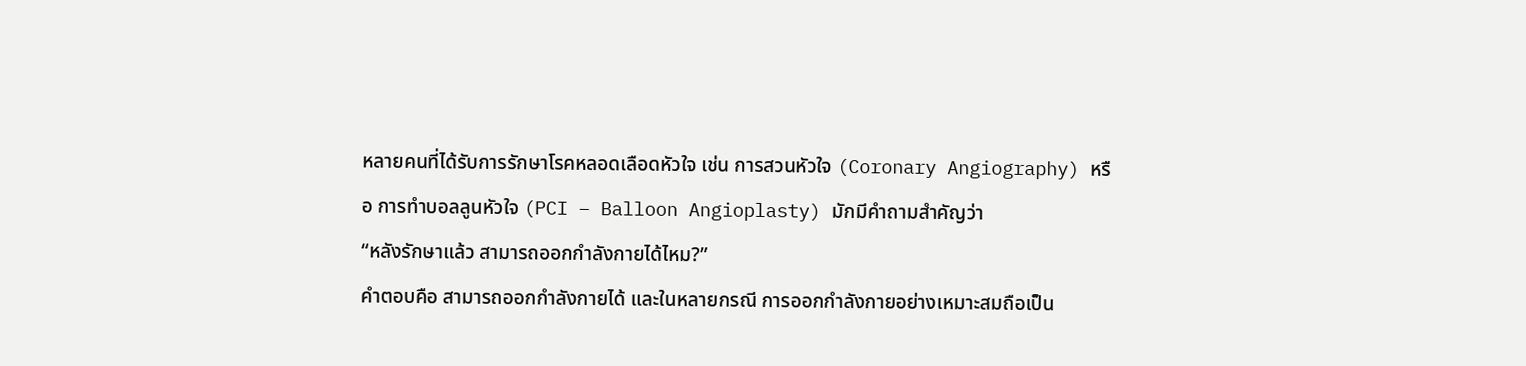หลายคนที่ได้รับการรักษาโรคหลอดเลือดหัวใจ เช่น การสวนหัวใจ (Coronary Angiography) หรือ การทำบอลลูนหัวใจ (PCI – Balloon Angioplasty) มักมีคำถามสำคัญว่า
“หลังรักษาแล้ว สามารถออกกำลังกายได้ไหม?”
คำตอบคือ สามารถออกกำลังกายได้ และในหลายกรณี การออกกำลังกายอย่างเหมาะสมถือเป็น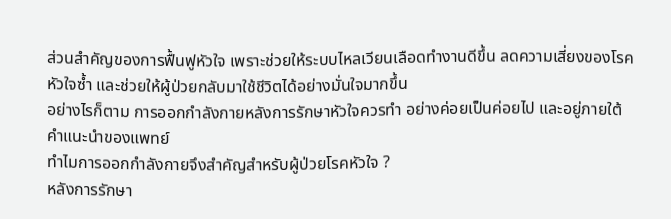ส่วนสำคัญของการฟื้นฟูหัวใจ เพราะช่วยให้ระบบไหลเวียนเลือดทำงานดีขึ้น ลดความเสี่ยงของโรคหัวใจซ้ำ และช่วยให้ผู้ป่วยกลับมาใช้ชีวิตได้อย่างมั่นใจมากขึ้น
อย่างไรก็ตาม การออกกำลังกายหลังการรักษาหัวใจควรทำ อย่างค่อยเป็นค่อยไป และอยู่ภายใต้คำแนะนำของแพทย์
ทำไมการออกกำลังกายจึงสำคัญสำหรับผู้ป่วยโรคหัวใจ ?
หลังการรักษา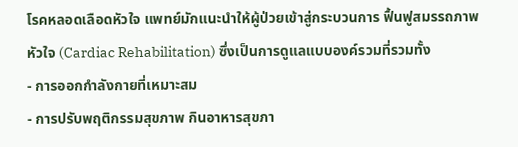โรคหลอดเลือดหัวใจ แพทย์มักแนะนำให้ผู้ป่วยเข้าสู่กระบวนการ ฟื้นฟูสมรรถภาพหัวใจ (Cardiac Rehabilitation) ซึ่งเป็นการดูแลแบบองค์รวมที่รวมทั้ง
- การออกกำลังกายที่เหมาะสม
- การปรับพฤติกรรมสุขภาพ กินอาหารสุขภา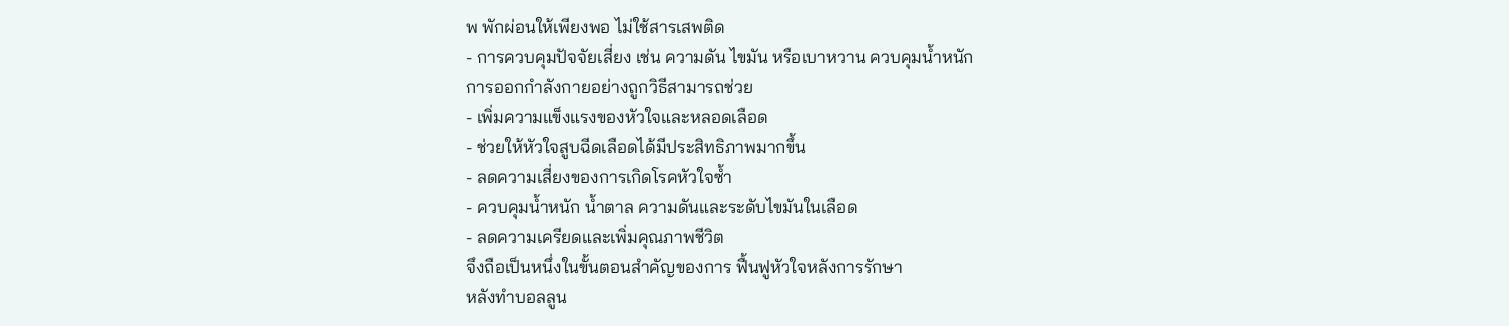พ พักผ่อนให้เพียงพอ ไม่ใช้สารเสพติด
- การควบคุมปัจจัยเสี่ยง เช่น ความดัน ไขมัน หรือเบาหวาน ควบคุมน้ำหนัก
การออกกำลังกายอย่างถูกวิธีสามารถช่วย
- เพิ่มความแข็งแรงของหัวใจและหลอดเลือด
- ช่วยให้หัวใจสูบฉีดเลือดได้มีประสิทธิภาพมากขึ้น
- ลดความเสี่ยงของการเกิดโรคหัวใจซ้ำ
- ควบคุมน้ำหนัก น้ำตาล ความดันและระดับไขมันในเลือด
- ลดความเครียดและเพิ่มคุณภาพชีวิต
จึงถือเป็นหนึ่งในขั้นตอนสำคัญของการ ฟื้นฟูหัวใจหลังการรักษา
หลังทำบอลลูน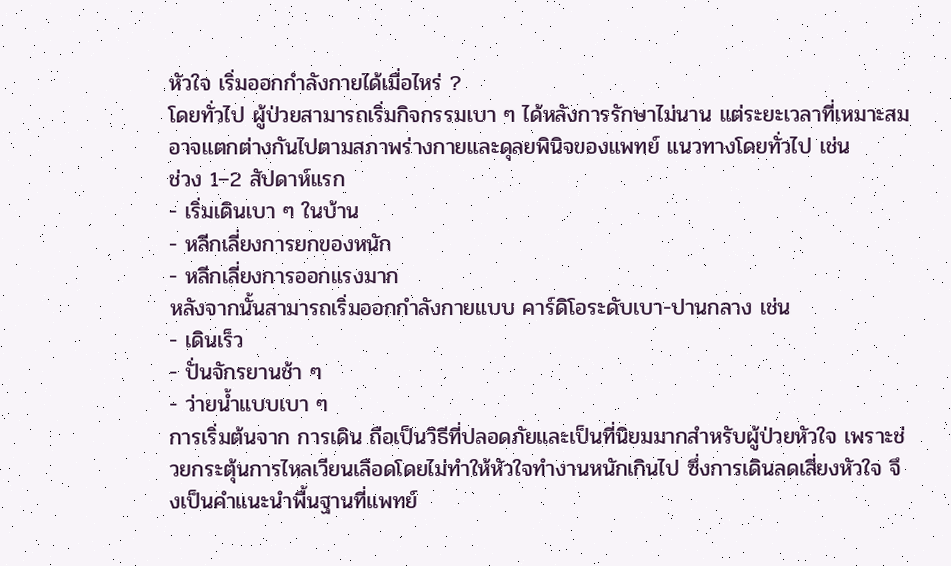หัวใจ เริ่มออกกำลังกายได้เมื่อไหร่ ?
โดยทั่วไป ผู้ป่วยสามารถเริ่มกิจกรรมเบา ๆ ได้หลังการรักษาไม่นาน แต่ระยะเวลาที่เหมาะสมอาจแตกต่างกันไปตามสภาพร่างกายและดุลยพินิจของแพทย์ แนวทางโดยทั่วไป เช่น
ช่วง 1–2 สัปดาห์แรก
- เริ่มเดินเบา ๆ ในบ้าน
- หลีกเลี่ยงการยกของหนัก
- หลีกเลี่ยงการออกแรงมาก
หลังจากนั้นสามารถเริ่มออกกำลังกายแบบ คาร์ดิโอระดับเบา-ปานกลาง เช่น
- เดินเร็ว
- ปั่นจักรยานช้า ๆ
- ว่ายน้ำแบบเบา ๆ
การเริ่มต้นจาก การเดิน ถือเป็นวิธีที่ปลอดภัยและเป็นที่นิยมมากสำหรับผู้ป่วยหัวใจ เพราะช่วยกระตุ้นการไหลเวียนเลือดโดยไม่ทำให้หัวใจทำงานหนักเกินไป ซึ่งการเดินลดเสี่ยงหัวใจ จึงเป็นคำแนะนำพื้นฐานที่แพทย์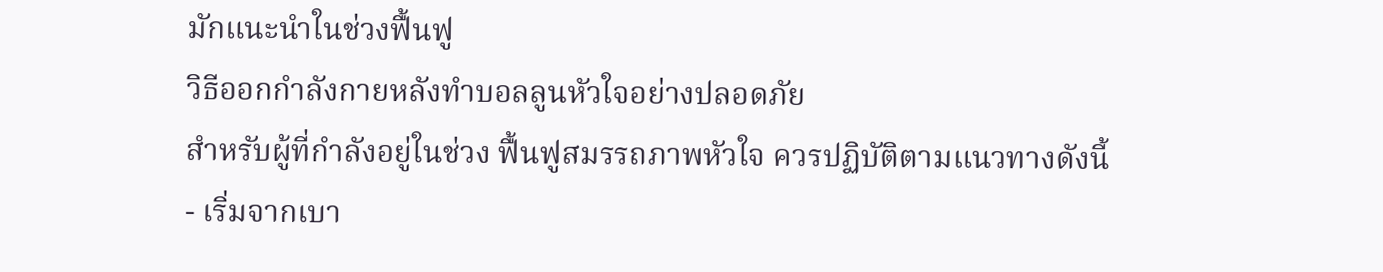มักแนะนำในช่วงฟื้นฟู
วิธีออกกำลังกายหลังทำบอลลูนหัวใจอย่างปลอดภัย
สำหรับผู้ที่กำลังอยู่ในช่วง ฟื้นฟูสมรรถภาพหัวใจ ควรปฏิบัติตามแนวทางดังนี้
- เริ่มจากเบา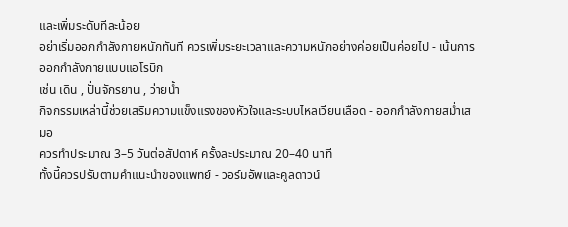และเพิ่มระดับทีละน้อย
อย่าเริ่มออกกำลังกายหนักทันที ควรเพิ่มระยะเวลาและความหนักอย่างค่อยเป็นค่อยไป - เน้นการออกกำลังกายแบบแอโรบิก
เช่น เดิน , ปั่นจักรยาน , ว่ายน้ำ
กิจกรรมเหล่านี้ช่วยเสริมความแข็งแรงของหัวใจและระบบไหลเวียนเลือด - ออกกำลังกายสม่ำเสมอ
ควรทำประมาณ 3–5 วันต่อสัปดาห์ ครั้งละประมาณ 20–40 นาที
ทั้งนี้ควรปรับตามคำแนะนำของแพทย์ - วอร์มอัพและคูลดาวน์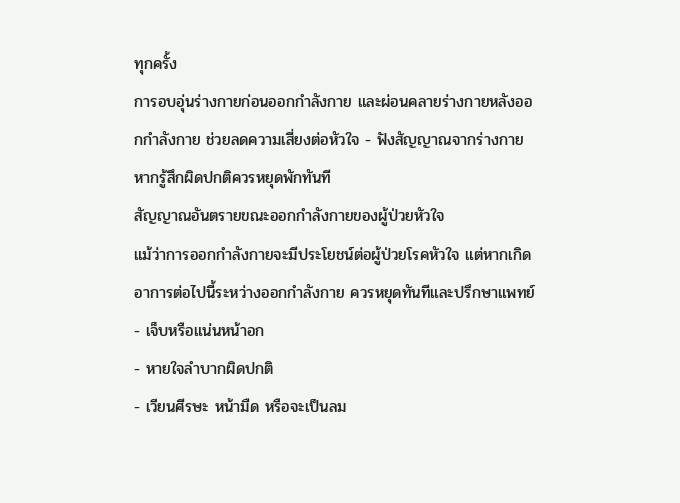ทุกครั้ง
การอบอุ่นร่างกายก่อนออกกำลังกาย และผ่อนคลายร่างกายหลังออกกำลังกาย ช่วยลดความเสี่ยงต่อหัวใจ - ฟังสัญญาณจากร่างกาย หากรู้สึกผิดปกติควรหยุดพักทันที
สัญญาณอันตรายขณะออกกำลังกายของผู้ป่วยหัวใจ
แม้ว่าการออกกำลังกายจะมีประโยชน์ต่อผู้ป่วยโรคหัวใจ แต่หากเกิดอาการต่อไปนี้ระหว่างออกกำลังกาย ควรหยุดทันทีและปรึกษาแพทย์
- เจ็บหรือแน่นหน้าอก
- หายใจลำบากผิดปกติ
- เวียนศีรษะ หน้ามืด หรือจะเป็นลม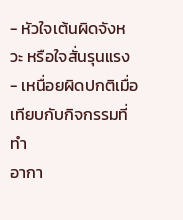- หัวใจเต้นผิดจังหวะ หรือใจสั่นรุนแรง
- เหนื่อยผิดปกติเมื่อเทียบกับกิจกรรมที่ทำ
อากา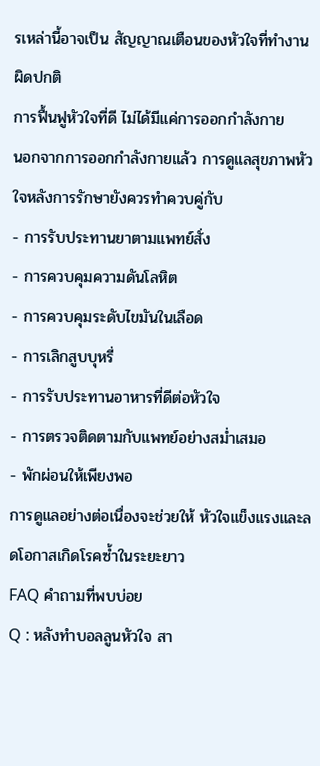รเหล่านี้อาจเป็น สัญญาณเตือนของหัวใจที่ทำงานผิดปกติ
การฟื้นฟูหัวใจที่ดี ไม่ได้มีแค่การออกกำลังกาย
นอกจากการออกกำลังกายแล้ว การดูแลสุขภาพหัวใจหลังการรักษายังควรทำควบคู่กับ
- การรับประทานยาตามแพทย์สั่ง
- การควบคุมความดันโลหิต
- การควบคุมระดับไขมันในเลือด
- การเลิกสูบบุหรี่
- การรับประทานอาหารที่ดีต่อหัวใจ
- การตรวจติดตามกับแพทย์อย่างสม่ำเสมอ
- พักผ่อนให้เพียงพอ
การดูแลอย่างต่อเนื่องจะช่วยให้ หัวใจแข็งแรงและลดโอกาสเกิดโรคซ้ำในระยะยาว
FAQ คำถามที่พบบ่อย
Q : หลังทำบอลลูนหัวใจ สา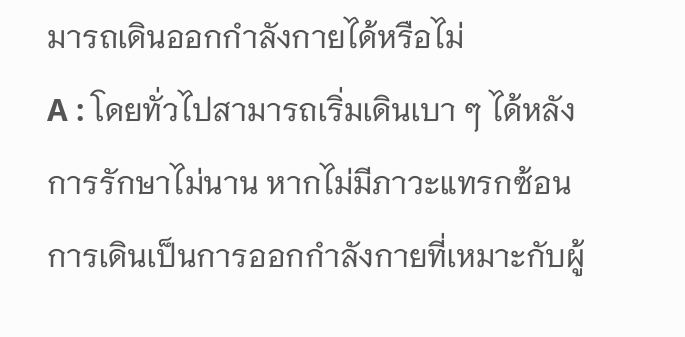มารถเดินออกกำลังกายได้หรือไม่
A : โดยทั่วไปสามารถเริ่มเดินเบา ๆ ได้หลังการรักษาไม่นาน หากไม่มีภาวะแทรกซ้อน การเดินเป็นการออกกำลังกายที่เหมาะกับผู้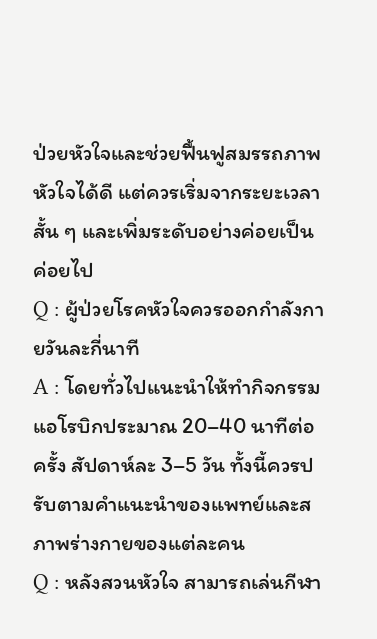ป่วยหัวใจและช่วยฟื้นฟูสมรรถภาพหัวใจได้ดี แต่ควรเริ่มจากระยะเวลาสั้น ๆ และเพิ่มระดับอย่างค่อยเป็นค่อยไป
Q : ผู้ป่วยโรคหัวใจควรออกกำลังกายวันละกี่นาที
A : โดยทั่วไปแนะนำให้ทำกิจกรรมแอโรบิกประมาณ 20–40 นาทีต่อครั้ง สัปดาห์ละ 3–5 วัน ทั้งนี้ควรปรับตามคำแนะนำของแพทย์และสภาพร่างกายของแต่ละคน
Q : หลังสวนหัวใจ สามารถเล่นกีฬา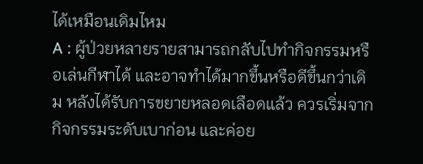ได้เหมือนเดิมไหม
A : ผู้ป่วยหลายรายสามารถกลับไปทำกิจกรรมหรือเล่นกีฬาได้ และอาจทำได้มากขึ้นหรือดีขึ้นกว่าเดิม หลังได้รับการขยายหลอดเลือดแล้ว ควรเริ่มจากกิจกรรมระดับเบาก่อน และค่อย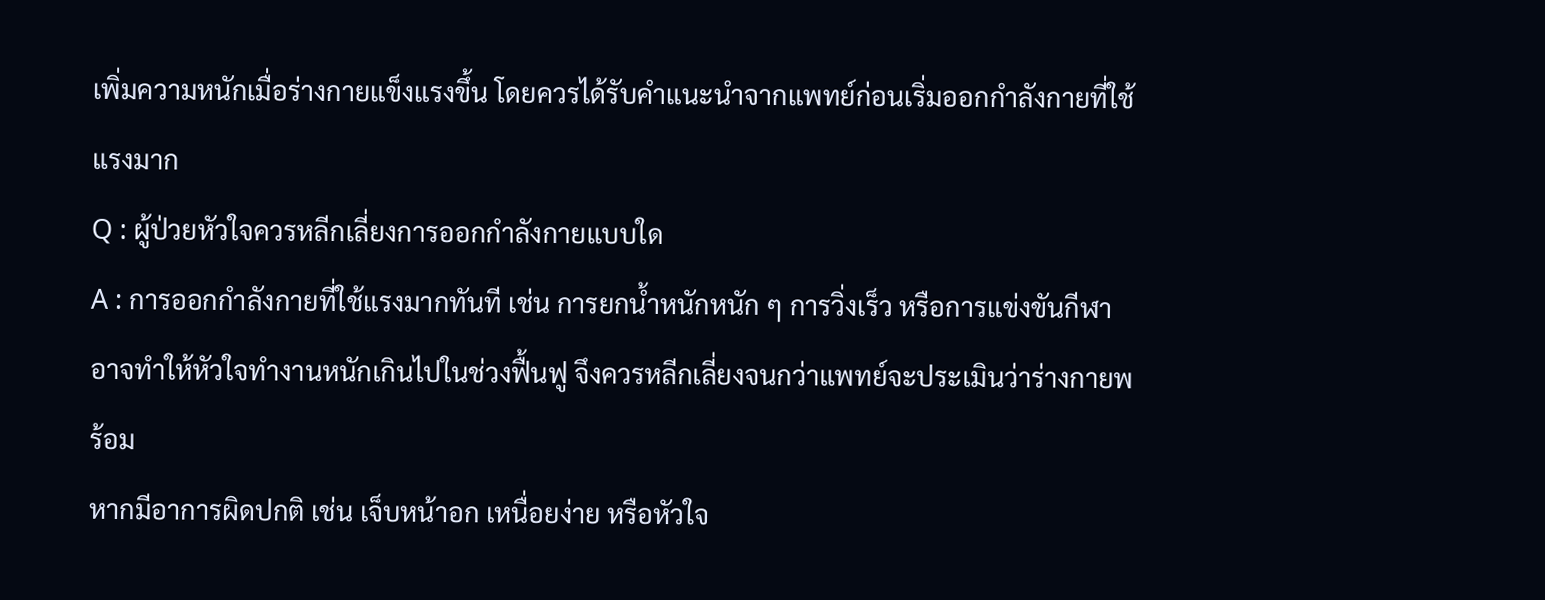เพิ่มความหนักเมื่อร่างกายแข็งแรงขึ้น โดยควรได้รับคำแนะนำจากแพทย์ก่อนเริ่มออกกำลังกายที่ใช้แรงมาก
Q : ผู้ป่วยหัวใจควรหลีกเลี่ยงการออกกำลังกายแบบใด
A : การออกกำลังกายที่ใช้แรงมากทันที เช่น การยกน้ำหนักหนัก ๆ การวิ่งเร็ว หรือการแข่งขันกีฬา อาจทำให้หัวใจทำงานหนักเกินไปในช่วงฟื้นฟู จึงควรหลีกเลี่ยงจนกว่าแพทย์จะประเมินว่าร่างกายพร้อม
หากมีอาการผิดปกติ เช่น เจ็บหน้าอก เหนื่อยง่าย หรือหัวใจ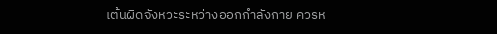เต้นผิดจังหวะระหว่างออกกำลังกาย ควรห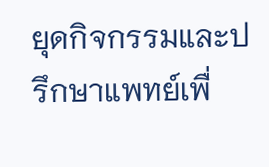ยุดกิจกรรมและปรึกษาแพทย์เพื่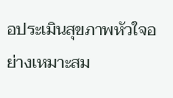อประเมินสุขภาพหัวใจอย่างเหมาะสม